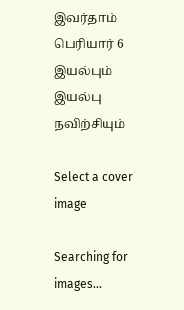இவர்தாம் பெரியார் 6 இயல்பும் இயல்பு நவிற்சியும்

Select a cover image

Searching for images...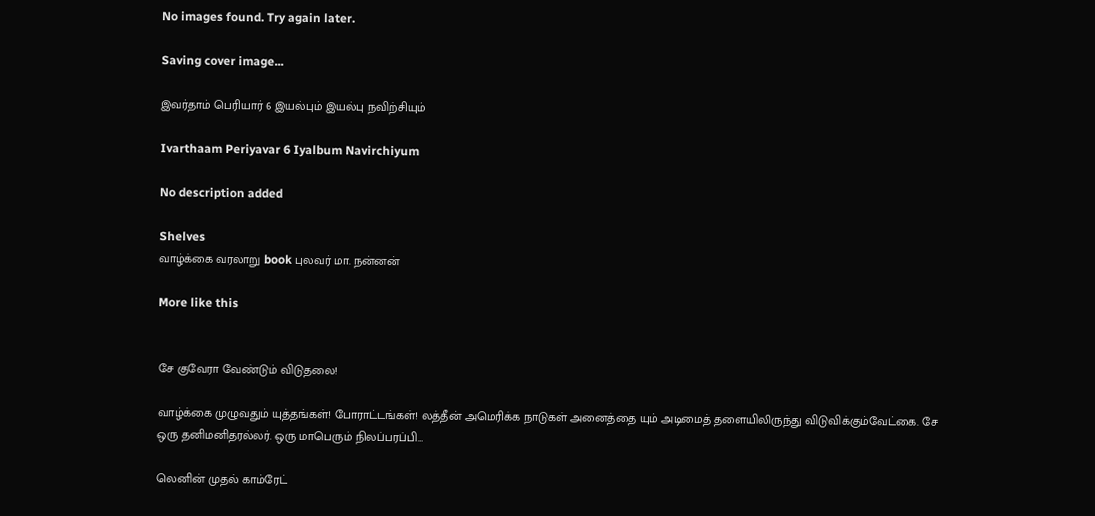No images found. Try again later.

Saving cover image...

இவர்தாம் பெரியார் 6 இயல்பும் இயல்பு நவிற்சியும்

Ivarthaam Periyavar 6 Iyalbum Navirchiyum

No description added

Shelves
வாழ்க்கை வரலாறு book புலவர் மா. நன்னன்

More like this


சே குவேரா வேண்டும் விடுதலை!

வாழ்க்கை முழுவதும் யுத்தங்கள்! போராட்டங்கள்! லத்தீன் அமெரிக்க நாடுகள் அனைத்தை யும் அடிமைத் தளையிலிருந்து விடுவிக்கும்வேட்கை. சே ஒரு தனிமனிதரல்லர். ஒரு மாபெரும் நிலப்பரப்பி…

லெனின் முதல் காம்ரேட்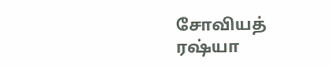சோவியத் ரஷ்யா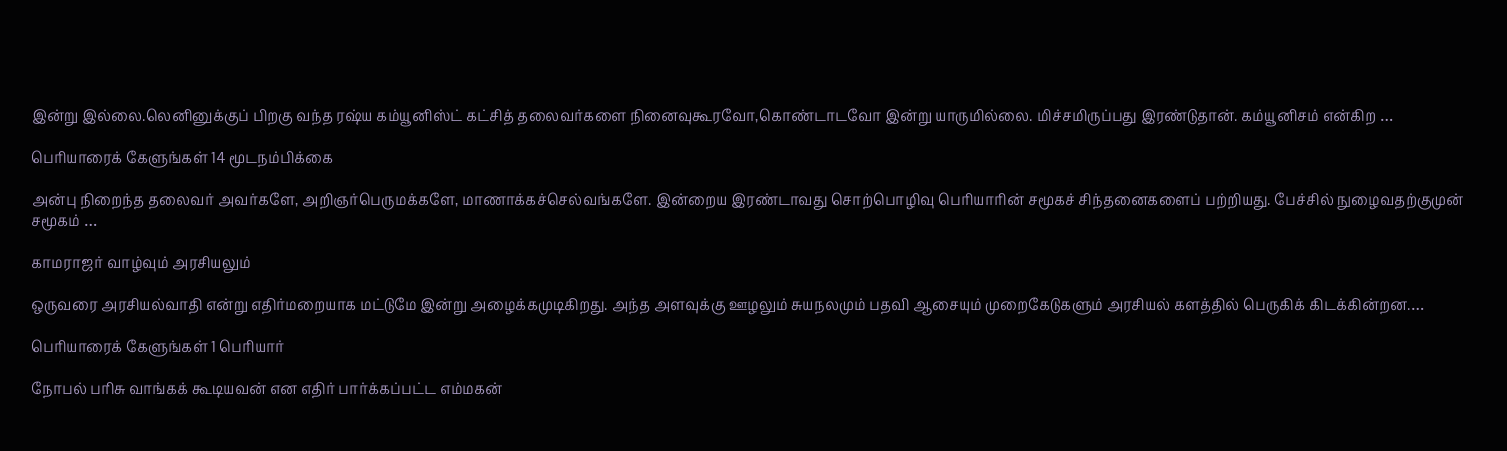இன்று இல்லை.லெனினுக்குப் பிறகு வந்த ரஷ்ய கம்யூனிஸ்ட் கட்சித் தலைவர்களை நினைவுகூரவோ,கொண்டாடவோ இன்று யாருமில்லை. மிச்சமிருப்பது இரண்டுதான். கம்யூனிசம் என்கிற …

பெரியாரைக் கேளுங்கள் 14 மூடநம்பிக்கை

அன்பு நிறைந்த தலைவர் அவர்களே, அறிஞர்பெருமக்களே, மாணாக்கச்செல்வங்களே. இன்றைய இரண்டாவது சொற்பொழிவு பெரியாரின் சமூகச் சிந்தனைகளைப் பற்றியது. பேச்சில் நுழைவதற்குமுன் சமூகம் …

காமராஜர் வாழ்வும் அரசியலும்

ஒருவரை அரசியல்வாதி என்று எதிர்மறையாக மட்டுமே இன்று அழைக்கமுடிகிறது. அந்த அளவுக்கு ஊழலும் சுயநலமும் பதவி ஆசையும் முறைகேடுகளும் அரசியல் களத்தில் பெருகிக் கிடக்கின்றன.…

பெரியாரைக் கேளுங்கள் 1 பெரியார்

நோபல் பரிசு வாங்கக் கூடியவன் என எதிர் பார்க்கப்பட்ட எம்மகன்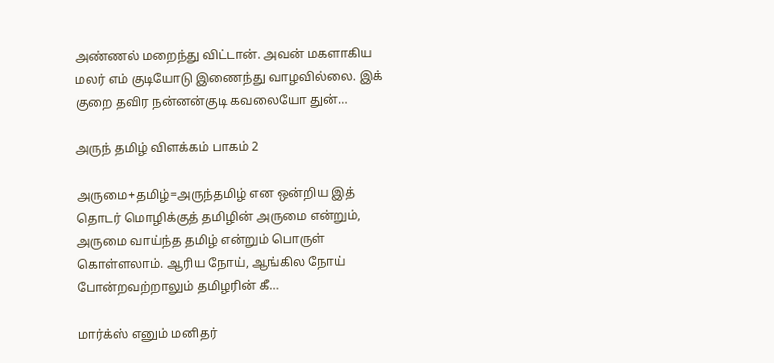அண்ணல் மறைந்து விட்டான். அவன் மகளாகிய மலர் எம் குடியோடு இணைந்து வாழவில்லை. இக் குறை தவிர நன்னன்குடி கவலையோ துன்…

அருந் தமிழ் விளக்கம் பாகம் 2

அருமை+தமிழ்=அருந்தமிழ் என ஒன்றிய இத் தொடர் மொழிக்குத் தமிழின் அருமை என்றும், அருமை வாய்ந்த தமிழ் என்றும் பொருள் கொள்ளலாம். ஆரிய நோய், ஆங்கில நோய் போன்றவற்றாலும் தமிழரின் கீ…

மார்க்ஸ் எனும் மனிதர்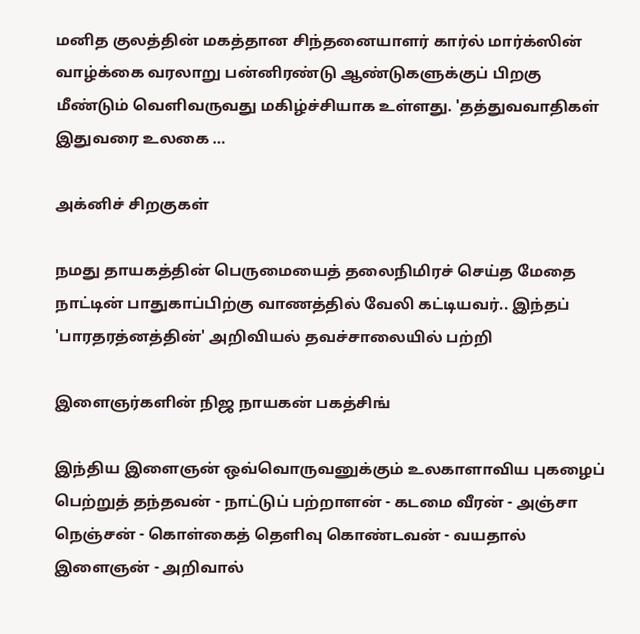மனித குலத்தின் மகத்தான சிந்தனையாளர் கார்ல் மார்க்ஸின் வாழ்க்கை வரலாறு பன்னிரண்டு ஆண்டுகளுக்குப் பிறகு மீண்டும் வெளிவருவது மகிழ்ச்சியாக உள்ளது. 'தத்துவவாதிகள் இதுவரை உலகை …

அக்னிச் சிறகுகள்

நமது தாயகத்தின் பெருமையைத் தலைநிமிரச் செய்த மேதை நாட்டின் பாதுகாப்பிற்கு வாணத்தில் வேலி கட்டியவர்.. இந்தப் 'பாரதரத்னத்தின்' அறிவியல் தவச்சாலையில் பற்றி

இளைஞர்களின் நிஜ நாயகன் பகத்சிங்

இந்திய இளைஞன் ஒவ்வொருவனுக்கும் உலகாளாவிய புகழைப் பெற்றுத் தந்தவன் - நாட்டுப் பற்றாளன் - கடமை வீரன் - அஞ்சா நெஞ்சன் - கொள்கைத் தெளிவு கொண்டவன் - வயதால் இளைஞன் - அறிவால்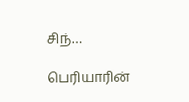சிந்…

பெரியாரின்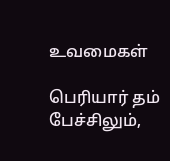உவமைகள்

பெரியார் தம் பேச்சிலும்,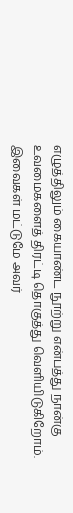எழுத்திலும் கையாண்ட நூற்று என்பத்து நான்கு உவமைகளைத் திரட்டி தொகுத்து வெளியிடுகிறோம். இவைகள் மட்டுமே அவர்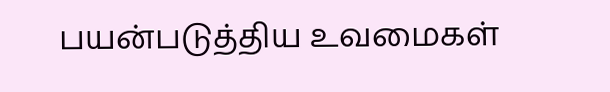பயன்படுத்திய உவமைகள்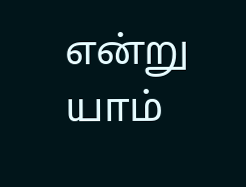என்று யாம்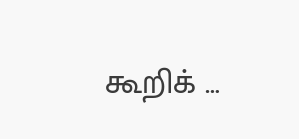கூறிக் …